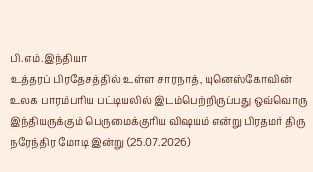பி.எம்.இந்தியா
உத்தரப் பிரதேசத்தில் உள்ள சாரநாத், யுனெஸ்கோவின் உலக பாரம்பரிய பட்டியலில் இடம்பெற்றிருப்பது ஒவ்வொரு இந்தியருக்கும் பெருமைக்குரிய விஷயம் என்று பிரதமர் திரு நரேந்திர மோடி இன்று (25.07.2026)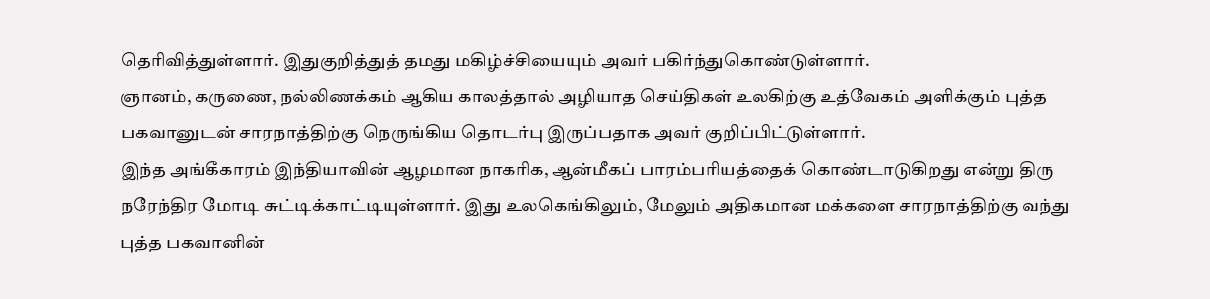தெரிவித்துள்ளார். இதுகுறித்துத் தமது மகிழ்ச்சியையும் அவர் பகிர்ந்துகொண்டுள்ளார்.
ஞானம், கருணை, நல்லிணக்கம் ஆகிய காலத்தால் அழியாத செய்திகள் உலகிற்கு உத்வேகம் அளிக்கும் புத்த பகவானுடன் சாரநாத்திற்கு நெருங்கிய தொடர்பு இருப்பதாக அவர் குறிப்பிட்டுள்ளார்.
இந்த அங்கீகாரம் இந்தியாவின் ஆழமான நாகரிக, ஆன்மீகப் பாரம்பரியத்தைக் கொண்டாடுகிறது என்று திரு நரேந்திர மோடி சுட்டிக்காட்டியுள்ளார். இது உலகெங்கிலும், மேலும் அதிகமான மக்களை சாரநாத்திற்கு வந்து புத்த பகவானின்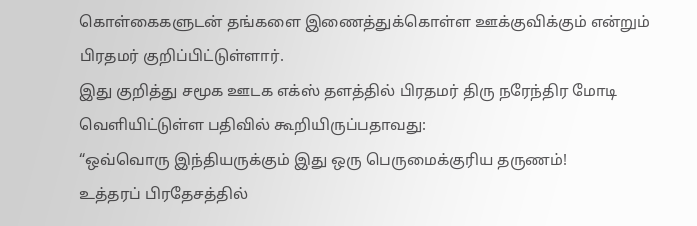கொள்கைகளுடன் தங்களை இணைத்துக்கொள்ள ஊக்குவிக்கும் என்றும் பிரதமர் குறிப்பிட்டுள்ளார்.
இது குறித்து சமூக ஊடக எக்ஸ் தளத்தில் பிரதமர் திரு நரேந்திர மோடி வெளியிட்டுள்ள பதிவில் கூறியிருப்பதாவது:
“ஒவ்வொரு இந்தியருக்கும் இது ஒரு பெருமைக்குரிய தருணம்!
உத்தரப் பிரதேசத்தில்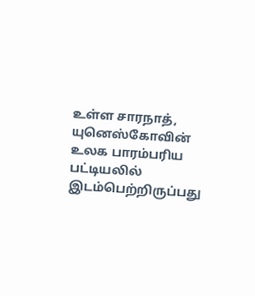உள்ள சாரநாத், யுனெஸ்கோவின் உலக பாரம்பரிய பட்டியலில் இடம்பெற்றிருப்பது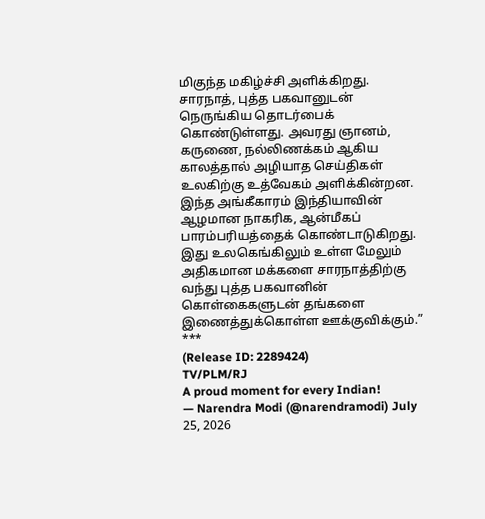மிகுந்த மகிழ்ச்சி அளிக்கிறது.
சாரநாத், புத்த பகவானுடன் நெருங்கிய தொடர்பைக் கொண்டுள்ளது. அவரது ஞானம், கருணை, நல்லிணக்கம் ஆகிய காலத்தால் அழியாத செய்திகள் உலகிற்கு உத்வேகம் அளிக்கின்றன.
இந்த அங்கீகாரம் இந்தியாவின் ஆழமான நாகரிக, ஆன்மீகப் பாரம்பரியத்தைக் கொண்டாடுகிறது. இது உலகெங்கிலும் உள்ள மேலும் அதிகமான மக்களை சாரநாத்திற்கு வந்து புத்த பகவானின் கொள்கைகளுடன் தங்களை இணைத்துக்கொள்ள ஊக்குவிக்கும்.”
***
(Release ID: 2289424)
TV/PLM/RJ
A proud moment for every Indian!
— Narendra Modi (@narendramodi) July 25, 2026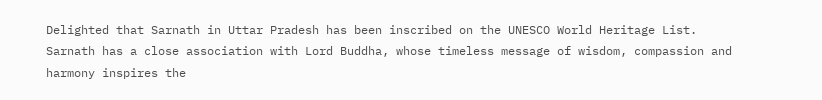Delighted that Sarnath in Uttar Pradesh has been inscribed on the UNESCO World Heritage List.
Sarnath has a close association with Lord Buddha, whose timeless message of wisdom, compassion and harmony inspires the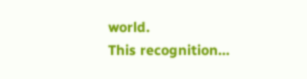world.
This recognition…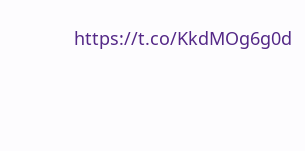https://t.co/KkdMOg6g0d